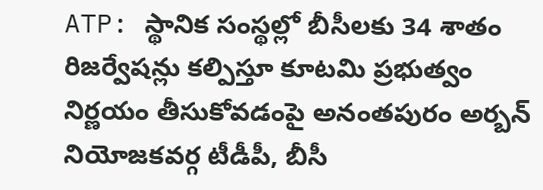ATP: స్థానిక సంస్థల్లో బీసీలకు 34 శాతం రిజర్వేషన్లు కల్పిస్తూ కూటమి ప్రభుత్వం నిర్ణయం తీసుకోవడంపై అనంతపురం అర్బన్ నియోజకవర్గ టీడీపీ, బీసీ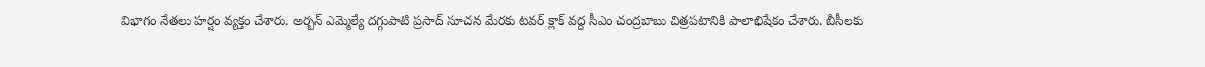విభాగం నేతలు హర్షం వ్యక్తం చేశారు. అర్బన్ ఎమ్మెల్యే దగ్గుపాటి ప్రసాద్ సూచన మేరకు టవర్ క్లాక్ వద్ద సీఎం చంద్రబాబు చిత్రపటానికి పాలాభిషేకం చేశారు. బీసీలకు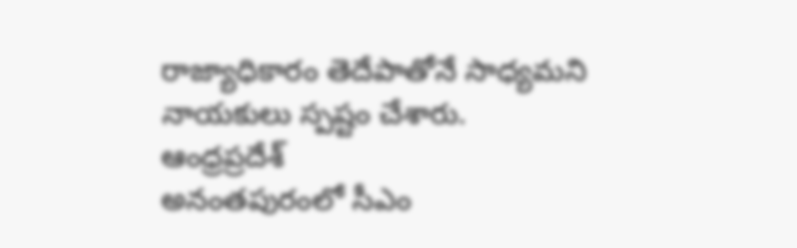రాజ్యాధికారం తెదేపాతోనే సాధ్యమని నాయకులు స్పష్టం చేశారు.
ఆంధ్రప్రదేశ్
అనంతపురంలో సీఎం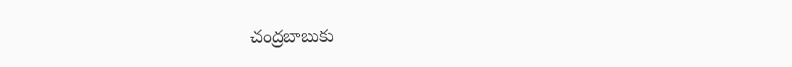చంద్రబాబుకు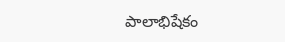పాలాభిషేకం